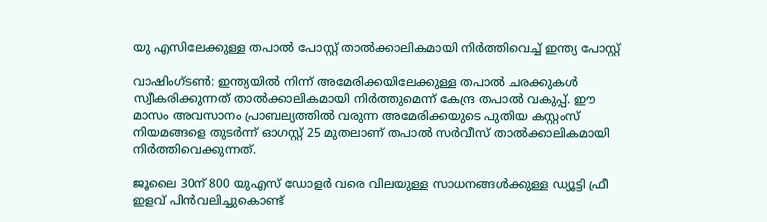യു എസിലേക്കുള്ള തപാല്‍ പോസ്റ്റ് താല്‍ക്കാലികമായി നിര്‍ത്തിവെച്ച് ഇന്ത്യ പോസ്റ്റ്

വാഷിംഗ്ടണ്‍: ഇന്ത്യയില്‍ നിന്ന് അമേരിക്കയിലേക്കുള്ള തപാല്‍ ചരക്കുകള്‍ സ്വീകരിക്കുന്നത് താല്‍ക്കാലികമായി നിര്‍ത്തുമെന്ന് കേന്ദ്ര തപാല്‍ വകുപ്പ്. ഈ മാസം അവസാനം പ്രാബല്യത്തില്‍ വരുന്ന അമേരിക്കയുടെ പുതിയ കസ്റ്റംസ് നിയമങ്ങളെ തുടര്‍ന്ന് ഓഗസ്റ്റ് 25 മുതലാണ് തപാല്‍ സര്‍വീസ് താല്‍ക്കാലികമായി നിര്‍ത്തിവെക്കുന്നത്.

ജൂലൈ 30ന് 800 യുഎസ് ഡോളര്‍ വരെ വിലയുള്ള സാധനങ്ങള്‍ക്കുള്ള ഡ്യൂട്ടി ഫ്രീ ഇളവ് പിന്‍വലിച്ചുകൊണ്ട്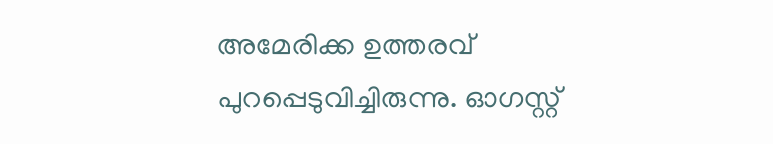അമേരിക്ക ഉത്തരവ് പുറപ്പെടുവിച്ചിരുന്നു. ഓഗസ്റ്റ്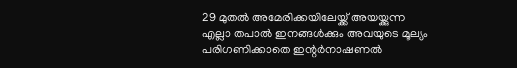29 മുതല്‍ അമേരിക്കയിലേയ്ക്ക് അയയ്ക്കുന്ന എല്ലാ തപാല്‍ ഇനങ്ങള്‍ക്കും അവയുടെ മൂല്യം പരിഗണിക്കാതെ ഇന്റര്‍നാഷണല്‍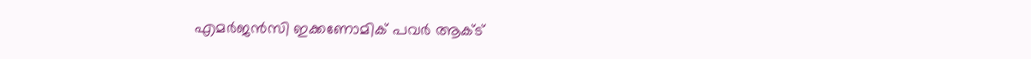എമര്‍ജന്‍സി ഇക്കണോമിക് പവര്‍ ആക്ട്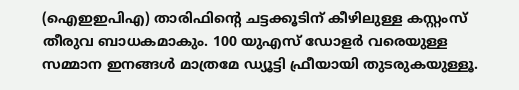(ഐഇഇപിഎ) താരിഫിന്റെ ചട്ടക്കൂടിന് കീഴിലുള്ള കസ്റ്റംസ് തീരുവ ബാധകമാകും. 100 യുഎസ് ഡോളര്‍ വരെയുള്ള സമ്മാന ഇനങ്ങള്‍ മാത്രമേ ഡ്യൂട്ടി ഫ്രീയായി തുടരുകയുള്ളൂ.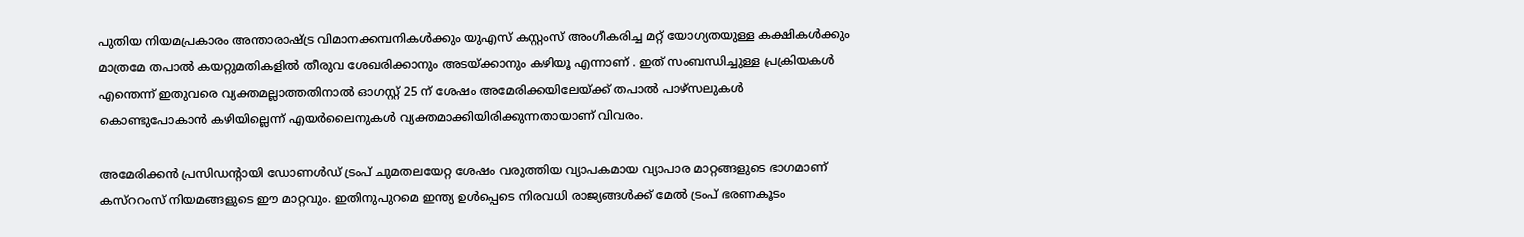പുതിയ നിയമപ്രകാരം അന്താരാഷ്ട്ര വിമാനക്കമ്പനികള്‍ക്കും യുഎസ് കസ്റ്റംസ് അംഗീകരിച്ച മറ്റ് യോഗ്യതയുള്ള കക്ഷികള്‍ക്കും മാത്രമേ തപാല്‍ കയറ്റുമതികളില്‍ തീരുവ ശേഖരിക്കാനും അടയ്ക്കാനും കഴിയൂ എന്നാണ് . ഇത് സംബന്ധിച്ചുള്ള പ്രക്രിയകള്‍ എന്തെന്ന് ഇതുവരെ വ്യക്തമല്ലാത്തതിനാല്‍ ഓഗസ്റ്റ് 25 ന് ശേഷം അമേരിക്കയിലേയ്ക്ക് തപാല്‍ പാഴ്‌സലുകള്‍ കൊണ്ടുപോകാന്‍ കഴിയില്ലെന്ന് എയര്‍ലൈനുകള്‍ വ്യക്തമാക്കിയിരിക്കുന്നതായാണ് വിവരം.

അമേരിക്കന്‍ പ്രസിഡന്റായി ഡോണള്‍ഡ് ട്രംപ് ചുമതലയേറ്റ ശേഷം വരുത്തിയ വ്യാപകമായ വ്യാപാര മാറ്റങ്ങളുടെ ഭാഗമാണ് കസ്‌ററംസ് നിയമങ്ങളുടെ ഈ മാറ്റവും. ഇതിനുപുറമെ ഇന്ത്യ ഉള്‍പ്പെടെ നിരവധി രാജ്യങ്ങള്‍ക്ക് മേല്‍ ട്രംപ് ഭരണകൂടം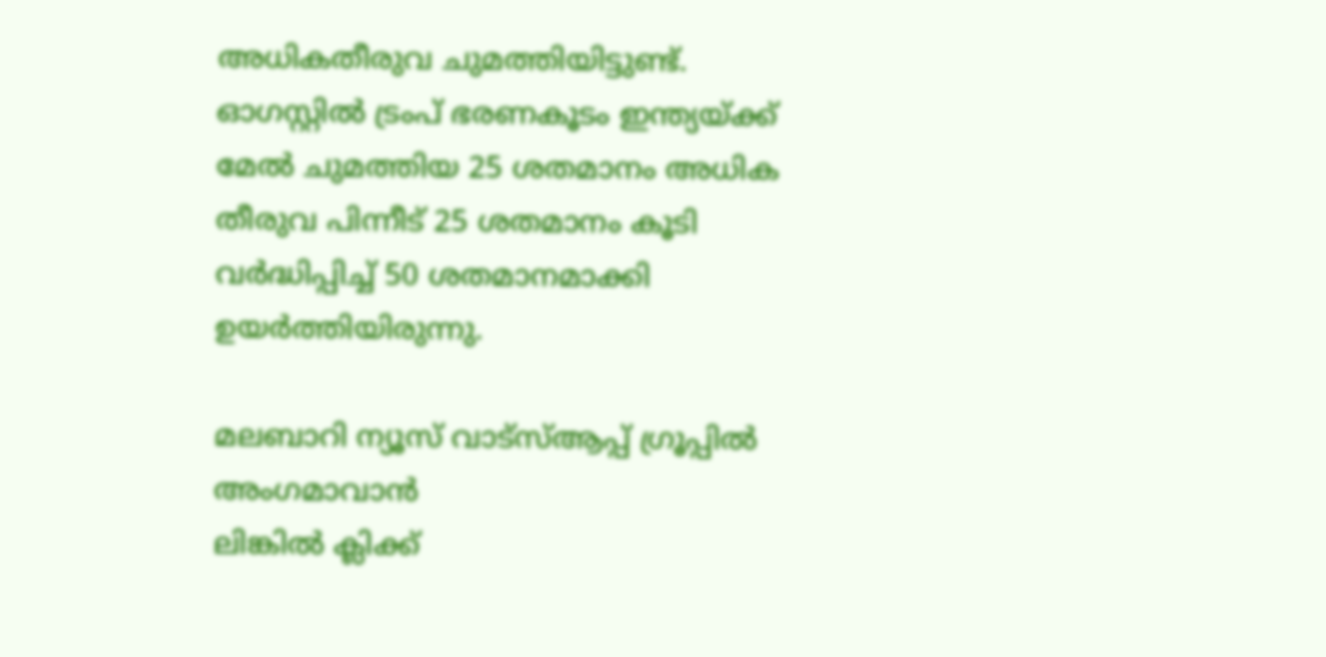അധികതീരുവ ചുമത്തിയിട്ടുണ്ട്. ഓഗസ്റ്റില്‍ ട്രംപ് ഭരണകൂടം ഇന്ത്യയ്ക്ക് മേല്‍ ചുമത്തിയ 25 ശതമാനം അധിക തീരുവ പിന്നീട് 25 ശതമാനം കൂടി വര്‍ദ്ധിപ്പിച്ച് 50 ശതമാനമാക്കി ഉയര്‍ത്തിയിരുന്നു.

മലബാറി ന്യൂസ് വാട്‌സ്ആപ്പ് ഗ്രൂപ്പില്‍ അംഗമാവാന്‍
ലിങ്കില്‍ ക്ലിക്ക്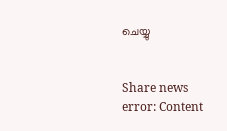ചെയ്യു


Share news
error: Content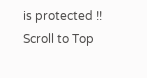is protected !!
Scroll to Top